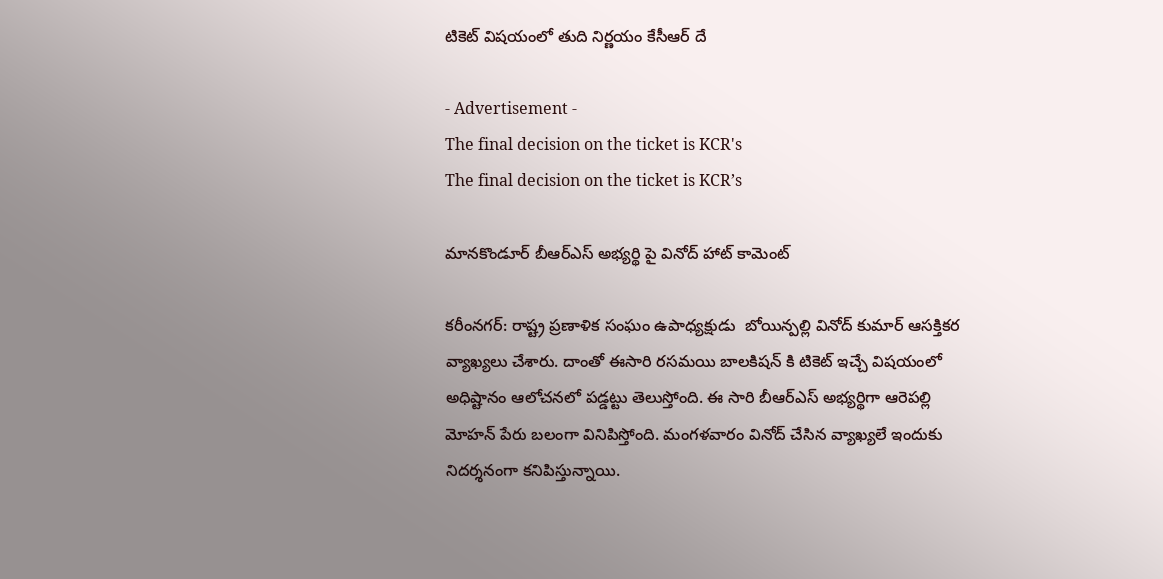టికెట్ విషయంలో తుది నిర్ణయం కేసీఆర్ దే

- Advertisement -
The final decision on the ticket is KCR's
The final decision on the ticket is KCR’s

మానకొండూర్ బీఆర్ఎస్ అభ్యర్థి పై వినోద్ హాట్ కామెంట్

కరీంనగర్: రాష్ట్ర ప్రణాళిక సంఘం ఉపాధ్యక్షుడు  బోయిన్పల్లి వినోద్ కుమార్ ఆసక్తికర వ్యాఖ్యలు చేశారు. దాంతో ఈసారి రసమయి బాలకిషన్ కి టికెట్ ఇచ్చే విషయంలో అధిష్టానం ఆలోచనలో పడ్డట్టు తెలుస్తోంది. ఈ సారి బీఆర్ఎస్ అభ్యర్థిగా ఆరెపల్లి మోహన్ పేరు బలంగా వినిపిస్తోంది. మంగళవారం వినోద్ చేసిన వ్యాఖ్యలే ఇందుకు నిదర్శనంగా కనిపిస్తున్నాయి.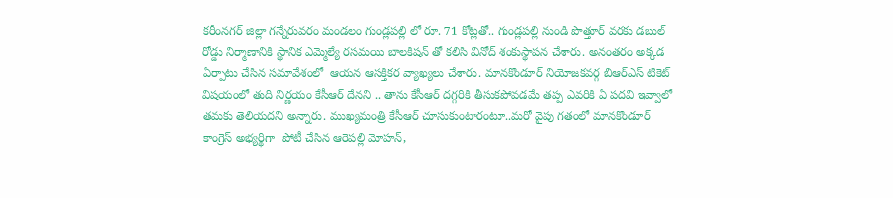కరీంనగర్ జిల్లా గన్నేరువరం మండలం గుండ్లపల్లి లో రూ. 71 కోట్లతో.. గుండ్లపల్లి నుండి పొత్తూర్ వరకు డబుల్ రోడ్డు నిర్మాణానికి స్థానిక ఎమ్మెల్యే రసమయి బాలకిషన్ తో కలిసి వినోద్ శంకుస్థాపన చేశారు. అనంతరం అక్కడ ఏర్పాటు చేసిన సమావేశంలో  ఆయన ఆసక్తికర వ్యాఖ్యలు చేశారు. మానకొండూర్ నియోజకవర్గ బిఆర్ఎస్ టికెట్ విషయంలో తుది నిర్ణయం కేసీఆర్ దేనని .. తాను కేసీఆర్ దగ్గరికి తీసుకపోవడమే తప్ప ఎవరికి ఏ పదవి ఇవ్వాలో తమకు తెలియదని అన్నారు. ముఖ్యమంత్రి కేసీఆర్ చూసుకుంటారంటూ..మరో వైపు గతంలో మానకొండూర్ కాంగ్రెస్ అభ్యర్థిగా  పోటీ చేసిన ఆరెపల్లి మోహన్,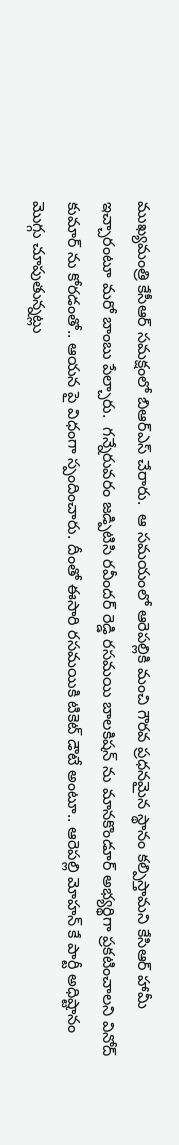ముఖ్యమంత్రి కేసీఆర్ సమక్షంలో బిఆర్ఎస్ చేరారు.  ఆ సమయంలో ఆరెపల్లికి మంచి గౌరవ ప్రధనమైన స్థానం కల్పిస్తామని కేసిఆర్ హామీ ఇచ్చారంటూ మరో బాంబు పేల్చారు.  గన్నేరువరం జడ్పిటిసి రవీందర్ రెడ్డి రసమయి బాలకిషన్ ను మానకొండూర్ అభ్యర్థిగా ప్రకటించాలని వినోద్ కుమార్ ను కోరడంతో.. ఆయన పై విధంగా స్పందించారు. దీంతో ఈసారి రసమయికి టికెట్ డౌటే అంటూ.. ఆరెపల్లి మోహన్ కే పార్టీ అధిష్టానం మొగ్గు చూపుతున్నట్లు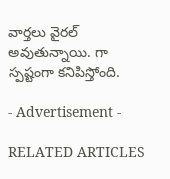వార్తలు వైరల్ అవుతున్నాయి. గా స్పష్టంగా కనిపిస్తోంది.

- Advertisement -

RELATED ARTICLES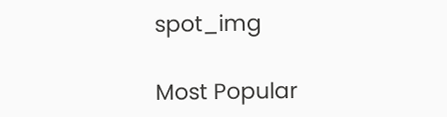spot_img

Most Popular